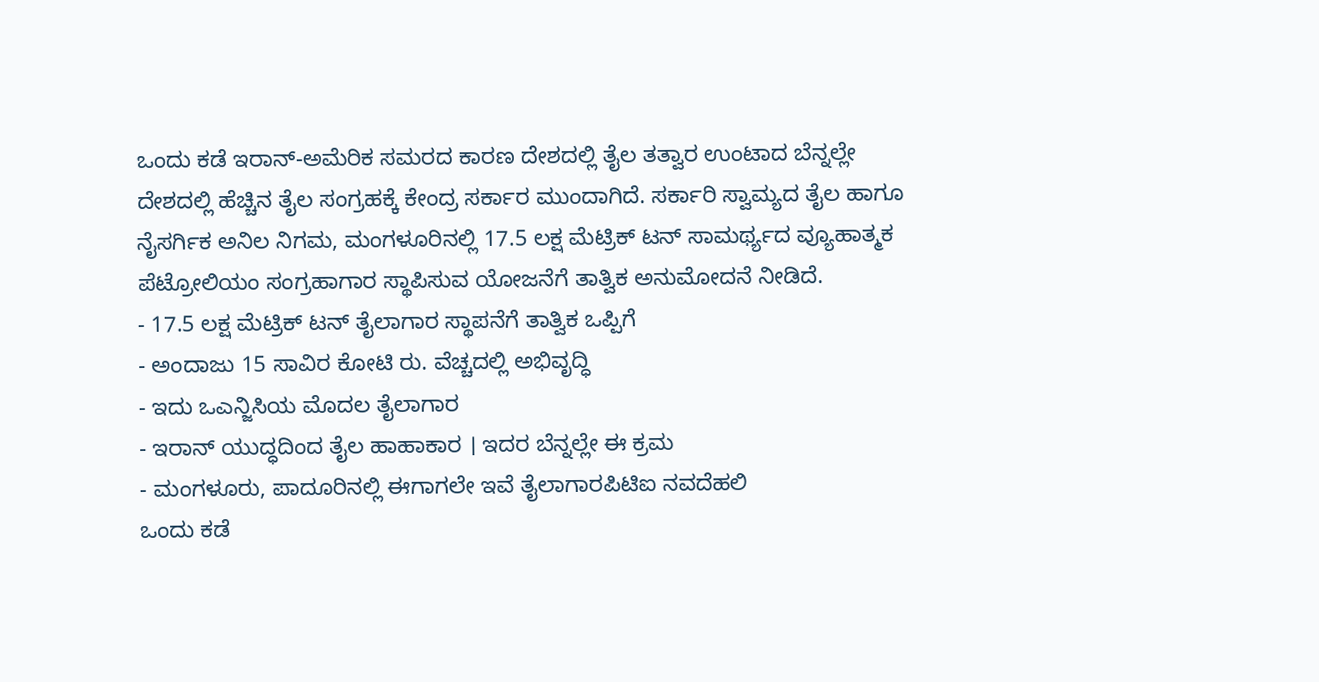ಒಂದು ಕಡೆ ಇರಾನ್-ಅಮೆರಿಕ ಸಮರದ ಕಾರಣ ದೇಶದಲ್ಲಿ ತೈಲ ತತ್ವಾರ ಉಂಟಾದ ಬೆನ್ನಲ್ಲೇ ದೇಶದಲ್ಲಿ ಹೆಚ್ಚಿನ ತೈಲ ಸಂಗ್ರಹಕ್ಕೆ ಕೇಂದ್ರ ಸರ್ಕಾರ ಮುಂದಾಗಿದೆ. ಸರ್ಕಾರಿ ಸ್ವಾಮ್ಯದ ತೈಲ ಹಾಗೂ ನೈಸರ್ಗಿಕ ಅನಿಲ ನಿಗಮ, ಮಂಗಳೂರಿನಲ್ಲಿ 17.5 ಲಕ್ಷ ಮೆಟ್ರಿಕ್ ಟನ್ ಸಾಮರ್ಥ್ಯದ ವ್ಯೂಹಾತ್ಮಕ ಪೆಟ್ರೋಲಿಯಂ ಸಂಗ್ರಹಾಗಾರ ಸ್ಥಾಪಿಸುವ ಯೋಜನೆಗೆ ತಾತ್ವಿಕ ಅನುಮೋದನೆ ನೀಡಿದೆ.
- 17.5 ಲಕ್ಷ ಮೆಟ್ರಿಕ್ ಟನ್ ತೈಲಾಗಾರ ಸ್ಥಾಪನೆಗೆ ತಾತ್ವಿಕ ಒಪ್ಪಿಗೆ
- ಅಂದಾಜು 15 ಸಾವಿರ ಕೋಟಿ ರು. ವೆಚ್ಚದಲ್ಲಿ ಅಭಿವೃದ್ಧಿ
- ಇದು ಒಎನ್ಜಿಸಿಯ ಮೊದಲ ತೈಲಾಗಾರ
- ಇರಾನ್ ಯುದ್ಧದಿಂದ ತೈಲ ಹಾಹಾಕಾರ । ಇದರ ಬೆನ್ನಲ್ಲೇ ಈ ಕ್ರಮ
- ಮಂಗಳೂರು, ಪಾದೂರಿನಲ್ಲಿ ಈಗಾಗಲೇ ಇವೆ ತೈಲಾಗಾರಪಿಟಿಐ ನವದೆಹಲಿ
ಒಂದು ಕಡೆ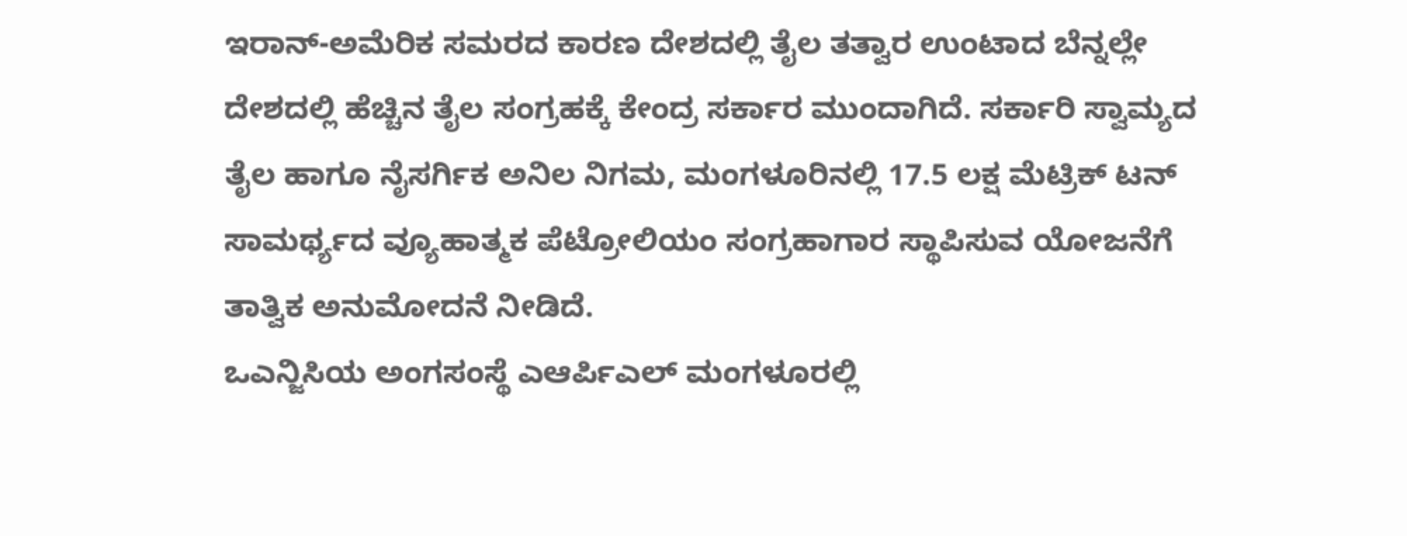ಇರಾನ್-ಅಮೆರಿಕ ಸಮರದ ಕಾರಣ ದೇಶದಲ್ಲಿ ತೈಲ ತತ್ವಾರ ಉಂಟಾದ ಬೆನ್ನಲ್ಲೇ ದೇಶದಲ್ಲಿ ಹೆಚ್ಚಿನ ತೈಲ ಸಂಗ್ರಹಕ್ಕೆ ಕೇಂದ್ರ ಸರ್ಕಾರ ಮುಂದಾಗಿದೆ. ಸರ್ಕಾರಿ ಸ್ವಾಮ್ಯದ ತೈಲ ಹಾಗೂ ನೈಸರ್ಗಿಕ ಅನಿಲ ನಿಗಮ, ಮಂಗಳೂರಿನಲ್ಲಿ 17.5 ಲಕ್ಷ ಮೆಟ್ರಿಕ್ ಟನ್ ಸಾಮರ್ಥ್ಯದ ವ್ಯೂಹಾತ್ಮಕ ಪೆಟ್ರೋಲಿಯಂ ಸಂಗ್ರಹಾಗಾರ ಸ್ಥಾಪಿಸುವ ಯೋಜನೆಗೆ ತಾತ್ವಿಕ ಅನುಮೋದನೆ ನೀಡಿದೆ.
ಒಎನ್ಜಿಸಿಯ ಅಂಗಸಂಸ್ಥೆ ಎಆರ್ಪಿಎಲ್ ಮಂಗಳೂರಲ್ಲಿ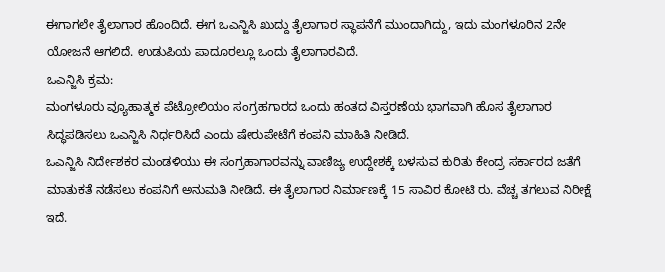ಈಗಾಗಲೇ ತೈಲಾಗಾರ ಹೊಂದಿದೆ. ಈಗ ಒಎನ್ಜಿಸಿ ಖುದ್ದು ತೈಲಾಗಾರ ಸ್ಥಾಪನೆಗೆ ಮುಂದಾಗಿದ್ದು, ಇದು ಮಂಗಳೂರಿನ 2ನೇ ಯೋಜನೆ ಆಗಲಿದೆ. ಉಡುಪಿಯ ಪಾದೂರಲ್ಲೂ ಒಂದು ತೈಲಾಗಾರವಿದೆ.
ಒಎನ್ಜಿಸಿ ಕ್ರಮ:
ಮಂಗಳೂರು ವ್ಯೂಹಾತ್ಮಕ ಪೆಟ್ರೋಲಿಯಂ ಸಂಗ್ರಹಗಾರದ ಒಂದು ಹಂತದ ವಿಸ್ತರಣೆಯ ಭಾಗವಾಗಿ ಹೊಸ ತೈಲಾಗಾರ ಸಿದ್ಧಪಡಿಸಲು ಒಎನ್ಜಿಸಿ ನಿರ್ಧರಿಸಿದೆ ಎಂದು ಷೇರುಪೇಟೆಗೆ ಕಂಪನಿ ಮಾಹಿತಿ ನೀಡಿದೆ.
ಒಎನ್ಜಿಸಿ ನಿರ್ದೇಶಕರ ಮಂಡಳಿಯು ಈ ಸಂಗ್ರಹಾಗಾರವನ್ನು ವಾಣಿಜ್ಯ ಉದ್ದೇಶಕ್ಕೆ ಬಳಸುವ ಕುರಿತು ಕೇಂದ್ರ ಸರ್ಕಾರದ ಜತೆಗೆ ಮಾತುಕತೆ ನಡೆಸಲು ಕಂಪನಿಗೆ ಅನುಮತಿ ನೀಡಿದೆ. ಈ ತೈಲಾಗಾರ ನಿರ್ಮಾಣಕ್ಕೆ 15 ಸಾವಿರ ಕೋಟಿ ರು. ವೆಚ್ಚ ತಗಲುವ ನಿರೀಕ್ಷೆ ಇದೆ.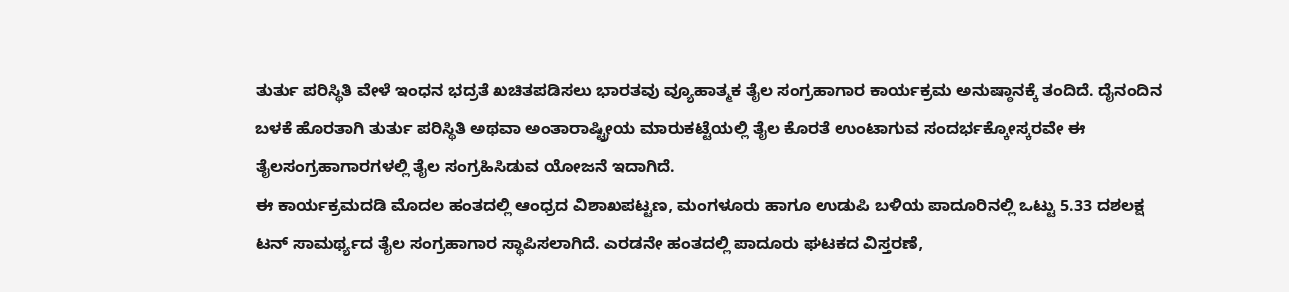ತುರ್ತು ಪರಿಸ್ಥಿತಿ ವೇಳೆ ಇಂಧನ ಭದ್ರತೆ ಖಚಿತಪಡಿಸಲು ಭಾರತವು ವ್ಯೂಹಾತ್ಮಕ ತೈಲ ಸಂಗ್ರಹಾಗಾರ ಕಾರ್ಯಕ್ರಮ ಅನುಷ್ಠಾನಕ್ಕೆ ತಂದಿದೆ. ದೈನಂದಿನ ಬಳಕೆ ಹೊರತಾಗಿ ತುರ್ತು ಪರಿಸ್ಥಿತಿ ಅಥವಾ ಅಂತಾರಾಷ್ಟ್ರೀಯ ಮಾರುಕಟ್ಟೆಯಲ್ಲಿ ತೈಲ ಕೊರತೆ ಉಂಟಾಗುವ ಸಂದರ್ಭಕ್ಕೋಸ್ಕರವೇ ಈ ತೈಲಸಂಗ್ರಹಾಗಾರಗಳಲ್ಲಿ ತೈಲ ಸಂಗ್ರಹಿಸಿಡುವ ಯೋಜನೆ ಇದಾಗಿದೆ.
ಈ ಕಾರ್ಯಕ್ರಮದಡಿ ಮೊದಲ ಹಂತದಲ್ಲಿ ಆಂಧ್ರದ ವಿಶಾಖಪಟ್ಟಣ, ಮಂಗಳೂರು ಹಾಗೂ ಉಡುಪಿ ಬಳಿಯ ಪಾದೂರಿನಲ್ಲಿ ಒಟ್ಟು 5.33 ದಶಲಕ್ಷ ಟನ್ ಸಾಮರ್ಥ್ಯದ ತೈಲ ಸಂಗ್ರಹಾಗಾರ ಸ್ಥಾಪಿಸಲಾಗಿದೆ. ಎರಡನೇ ಹಂತದಲ್ಲಿ ಪಾದೂರು ಘಟಕದ ವಿಸ್ತರಣೆ,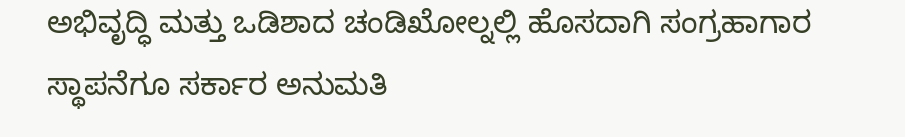ಅಭಿವೃದ್ಧಿ ಮತ್ತು ಒಡಿಶಾದ ಚಂಡಿಖೋಲ್ನಲ್ಲಿ ಹೊಸದಾಗಿ ಸಂಗ್ರಹಾಗಾರ ಸ್ಥಾಪನೆಗೂ ಸರ್ಕಾರ ಅನುಮತಿ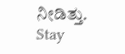ನೀಡಿತ್ತು.
Stay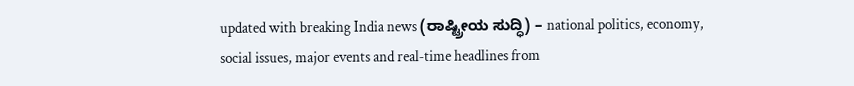updated with breaking India news (ರಾಷ್ಟ್ರೀಯ ಸುದ್ಧಿ) – national politics, economy, social issues, major events and real‑time headlines from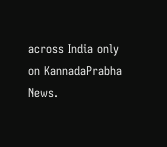across India only on KannadaPrabha News.